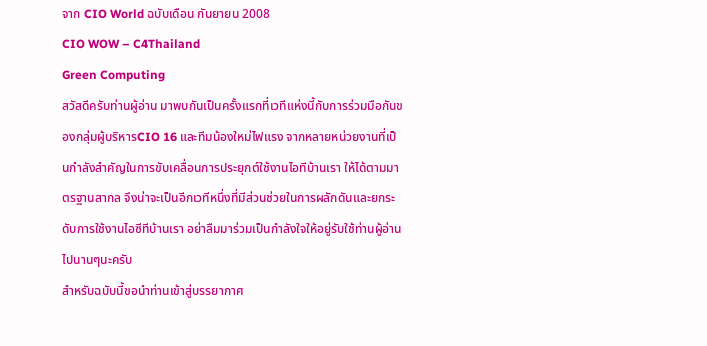จาก CIO World ฉบับเดือน กันยายน 2008
CIO WOW – C4Thailand
Green Computing
สวัสดีครับท่านผู้อ่าน มาพบกันเป็นครั้งแรกที่เวทีแห่งนี้กับการร่วมมือกันของกลุ่มผู้บริหารCIO 16 และทีมน้องใหม่ไฟแรง จากหลายหน่วยงานที่เป็นกำลังสำคัญในการขับเคลื่อนการประยุกต์ใช้งานไอทีบ้านเรา ให้ได้ตามมาตรฐานสากล จึงน่าจะเป็นอีกเวทีหนึ่งที่มีส่วนช่วยในการผลักดันและยกระดับการใช้งานไอซีทีบ้านเรา อย่าลืมมาร่วมเป็นกำลังใจให้อยู่รับใช้ท่านผู้อ่านไปนานๆนะครับ
สำหรับฉบับนี้ขอนำท่านเข้าสู่บรรยากาศ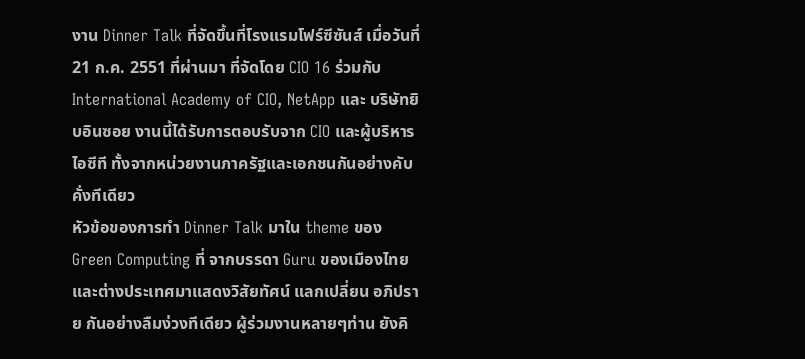งาน Dinner Talk ที่จัดขึ้นที่โรงแรมโฟร์ซีซันส์ เมื่อวันที่ 21 ก.ค. 2551 ที่ผ่านมา ที่จัดโดย CIO 16 ร่วมกับ International Academy of CIO, NetApp และ บริษัทยิบอินซอย งานนี้ได้รับการตอบรับจาก CIO และผู้บริหารไอซีที ทั้งจากหน่วยงานภาครัฐและเอกชนกันอย่างคับคั่งทีเดียว
หัวข้อของการทำ Dinner Talk มาใน theme ของ Green Computing ที่ จากบรรดา Guru ของเมืองไทยและต่างประเทศมาแสดงวิสัยทัศน์ แลกเปลี่ยน อภิปราย กันอย่างลืมง่วงทีเดียว ผู้ร่วมงานหลายๆท่าน ยังคิ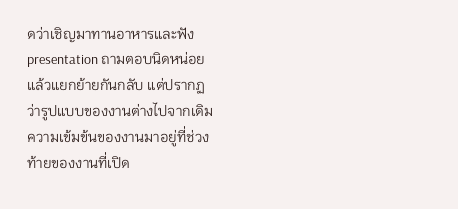ดว่าเชิญมาทานอาหารและฟัง presentation ถามตอบนิดหน่อยแล้วแยกย้ายกันกลับ แต่ปรากฏว่ารูปแบบของงานต่างไปจากเดิม ความเข้มข้นของงานมาอยู่ที่ช่วงท้ายของงานที่เปิด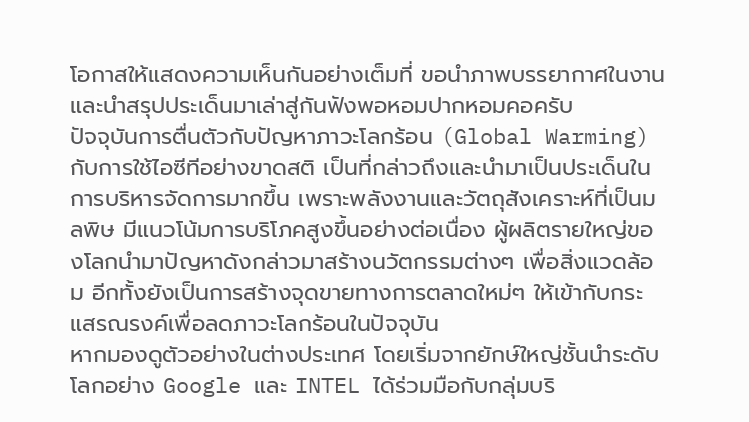โอกาสให้แสดงความเห็นกันอย่างเต็มที่ ขอนำภาพบรรยากาศในงานและนำสรุปประเด็นมาเล่าสู่กันฟังพอหอมปากหอมคอครับ
ปัจจุบันการตื่นตัวกับปัญหาภาวะโลกร้อน (Global Warming) กับการใช้ไอซีทีอย่างขาดสติ เป็นที่กล่าวถึงและนำมาเป็นประเด็นในการบริหารจัดการมากขึ้น เพราะพลังงานและวัตถุสังเคราะห์ที่เป็นมลพิษ มีแนวโน้มการบริโภคสูงขึ้นอย่างต่อเนื่อง ผู้ผลิตรายใหญ่ของโลกนำมาปัญหาดังกล่าวมาสร้างนวัตกรรมต่างๆ เพื่อสิ่งแวดล้อม อีกทั้งยังเป็นการสร้างจุดขายทางการตลาดใหม่ๆ ให้เข้ากับกระแสรณรงค์เพื่อลดภาวะโลกร้อนในปัจจุบัน
หากมองดูตัวอย่างในต่างประเทศ โดยเริ่มจากยักษ์ใหญ่ชั้นนำระดับโลกอย่าง Google และ INTEL ได้ร่วมมือกับกลุ่มบริ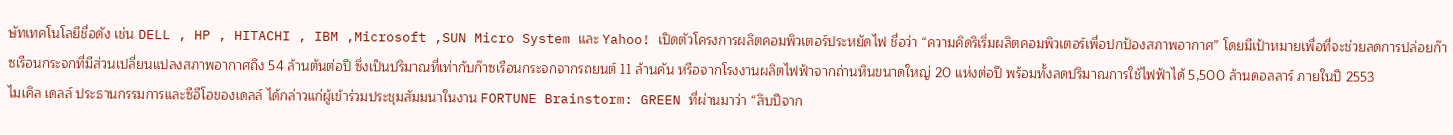ษัทเทคโนโลยีชื่อดัง เช่น DELL , HP , HITACHI , IBM ,Microsoft ,SUN Micro System และ Yahoo! เปิดตัวโครงการผลิตคอมพิวเตอร์ประหยัดไฟ ชื่อว่า “ความคิดริเริ่มผลิตคอมพิวเตอร์เพื่อปกป้องสภาพอากาศ” โดยมีเป้าหมายเพื่อที่จะช่วยลดการปล่อยก๊าซเรือนกระจกที่มีส่วนเปลี่ยนแปลงสภาพอากาศถึง 54 ล้านตันต่อปี ซึ่งเป็นปริมาณที่เท่ากับก๊าซเรือนกระจกจากรถยนต์ 11 ล้านคัน หรือจากโรงงานผลิตไฟฟ้าจากถ่านหินขนาดใหญ่ 20 แห่งต่อปี พร้อมทั้งลดปริมาณการใช้ไฟฟ้าได้ 5,500 ล้านดอลลาร์ ภายในปี 2553
ไมเคิล เดลล์ ประธานกรรมการและซีอีโอของเดลล์ ได้กล่าวแก่ผู้เข้าร่วมประชุมสัมมนาในงาน FORTUNE Brainstorm: GREEN ที่ผ่านมาว่า “สิบปีจาก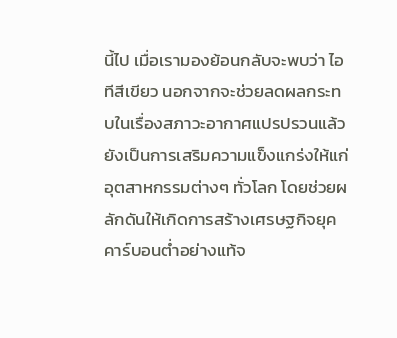นี้ไป เมื่อเรามองย้อนกลับจะพบว่า ไอทีสีเขียว นอกจากจะช่วยลดผลกระทบในเรื่องสภาวะอากาศแปรปรวนแล้ว ยังเป็นการเสริมความแข็งแกร่งให้แก่อุตสาหกรรมต่างๆ ทั่วโลก โดยช่วยผลักดันให้เกิดการสร้างเศรษฐกิจยุคคาร์บอนต่ำอย่างแท้จ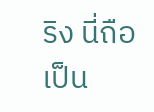ริง นี่ถือเป็น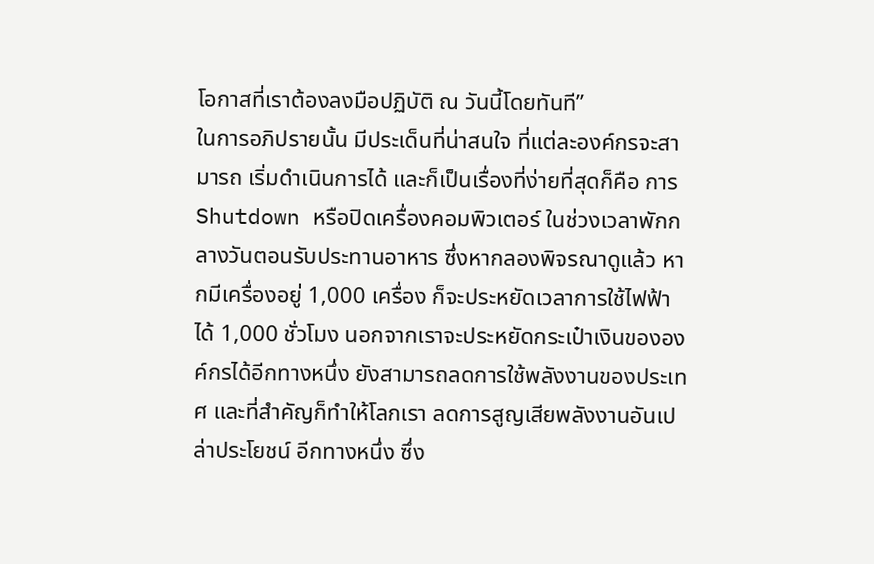โอกาสที่เราต้องลงมือปฏิบัติ ณ วันนี้โดยทันที”
ในการอภิปรายนั้น มีประเด็นที่น่าสนใจ ที่แต่ละองค์กรจะสามารถ เริ่มดำเนินการได้ และก็เป็นเรื่องที่ง่ายที่สุดก็คือ การ Shutdown หรือปิดเครื่องคอมพิวเตอร์ ในช่วงเวลาพักกลางวันตอนรับประทานอาหาร ซึ่งหากลองพิจรณาดูแล้ว หากมีเครื่องอยู่ 1,000 เครื่อง ก็จะประหยัดเวลาการใช้ไฟฟ้า ได้ 1,000 ชั่วโมง นอกจากเราจะประหยัดกระเป๋าเงินขององค์กรได้อีกทางหนึ่ง ยังสามารถลดการใช้พลังงานของประเทศ และที่สำคัญก็ทำให้โลกเรา ลดการสูญเสียพลังงานอันเปล่าประโยชน์ อีกทางหนึ่ง ซึ่ง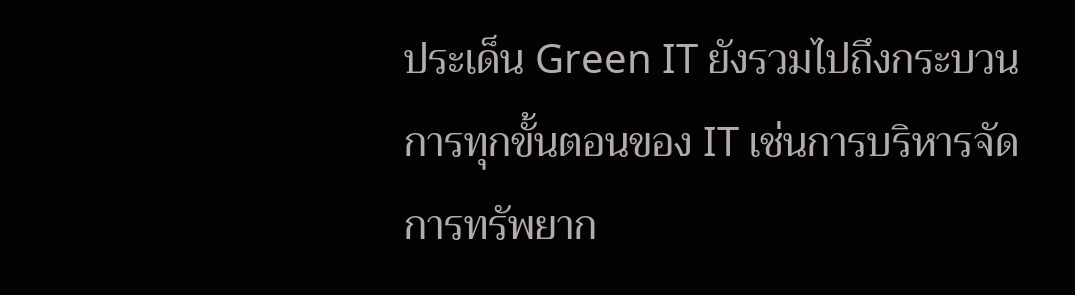ประเด็น Green IT ยังรวมไปถึงกระบวนการทุกขั้นตอนของ IT เช่นการบริหารจัดการทรัพยาก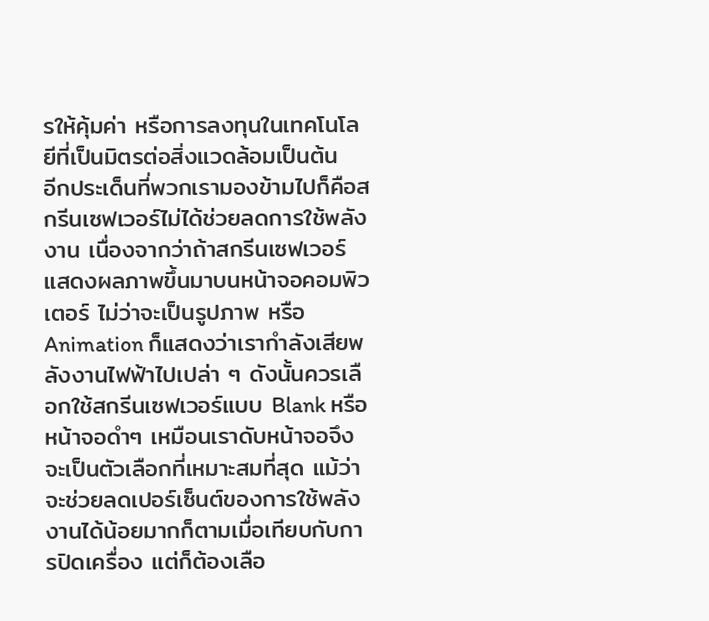รให้คุ้มค่า หรือการลงทุนในเทคโนโลยีที่เป็นมิตรต่อสิ่งแวดล้อมเป็นต้น
อีกประเด็นที่พวกเรามองข้ามไปก็คือสกรีนเซฟเวอร์ไม่ได้ช่วยลดการใช้พลังงาน เนื่องจากว่าถ้าสกรีนเซฟเวอร์แสดงผลภาพขึ้นมาบนหน้าจอคอมพิวเตอร์ ไม่ว่าจะเป็นรูปภาพ หรือ Animation ก็แสดงว่าเรากำลังเสียพลังงานไฟฟ้าไปเปล่า ๆ ดังนั้นควรเลือกใช้สกรีนเซฟเวอร์แบบ Blank หรือหน้าจอดำๆ เหมือนเราดับหน้าจอจึงจะเป็นตัวเลือกที่เหมาะสมที่สุด แม้ว่าจะช่วยลดเปอร์เซ็นต์ของการใช้พลังงานได้น้อยมากก็ตามเมื่อเทียบกับการปิดเครื่อง แต่ก็ต้องเลือ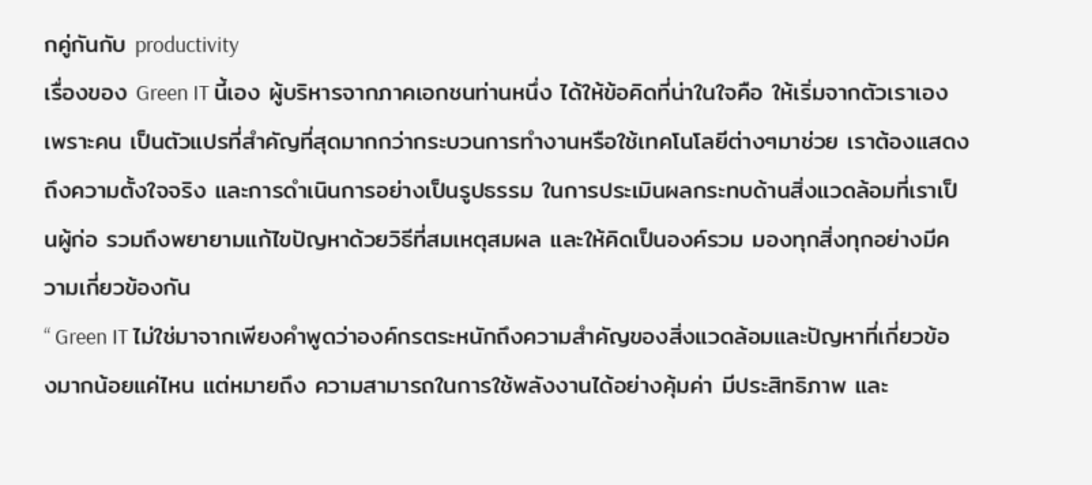กคู่กันกับ productivity
เรื่องของ Green IT นี้เอง ผู้บริหารจากภาคเอกชนท่านหนึ่ง ได้ให้ข้อคิดที่น่าในใจคือ ให้เริ่มจากตัวเราเอง เพราะคน เป็นตัวแปรที่สำคัญที่สุดมากกว่ากระบวนการทำงานหรือใช้เทคโนโลยีต่างๆมาช่วย เราต้องแสดงถึงความตั้งใจจริง และการดำเนินการอย่างเป็นรูปธรรม ในการประเมินผลกระทบด้านสิ่งแวดล้อมที่เราเป็นผู้ก่อ รวมถึงพยายามแก้ไขปัญหาด้วยวิธีที่สมเหตุสมผล และให้คิดเป็นองค์รวม มองทุกสิ่งทุกอย่างมีความเกี่ยวข้องกัน
“ Green IT ไม่ใช่มาจากเพียงคำพูดว่าองค์กรตระหนักถึงความสำคัญของสิ่งแวดล้อมและปัญหาที่เกี่ยวข้องมากน้อยแค่ไหน แต่หมายถึง ความสามารถในการใช้พลังงานได้อย่างคุ้มค่า มีประสิทธิภาพ และ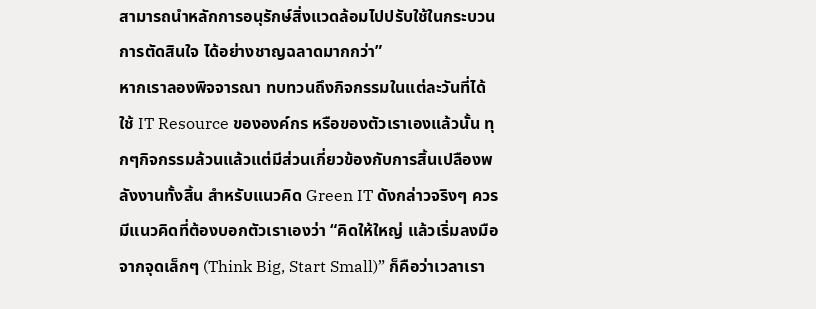สามารถนำหลักการอนุรักษ์สิ่งแวดล้อมไปปรับใช้ในกระบวนการตัดสินใจ ได้อย่างชาญฉลาดมากกว่า”
หากเราลองพิจจารณา ทบทวนถึงกิจกรรมในแต่ละวันที่ได้ใช้ IT Resource ขององค์กร หรือของตัวเราเองแล้วนั้น ทุกๆกิจกรรมล้วนแล้วแต่มีส่วนเกี่ยวข้องกับการสิ้นเปลืองพลังงานทั้งสิ้น สำหรับแนวคิด Green IT ดังกล่าวจริงๆ ควรมีแนวคิดที่ต้องบอกตัวเราเองว่า “คิดให้ใหญ่ แล้วเริ่มลงมือจากจุดเล็กๆ (Think Big, Start Small)” ก็คือว่าเวลาเรา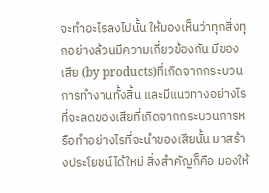จะทำอะไรลงไปนั้น ให้มองเห็นว่าทุกสิ่งทุกอย่างล้วนมีความเกี่ยวข้องกัน มีของเสีย (by products)ที่เกิดจากกระบวนการทำงานทั้งสิ้น และมีแนวทางอย่างไร ที่จะลดของเสียที่เกิดจากกระบวนการหรือทำอย่างไรที่จะนำของเสียนั้น มาสร้างประโยชน์ได้ใหม่ สิ่งสำคัญก็คือ มองให้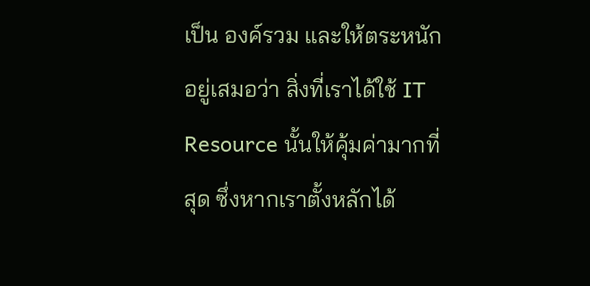เป็น องค์รวม และให้ตระหนักอยู่เสมอว่า สิ่งที่เราได้ใช้ IT Resource นั้นให้คุ้มค่ามากที่สุด ซึ่งหากเราตั้งหลักได้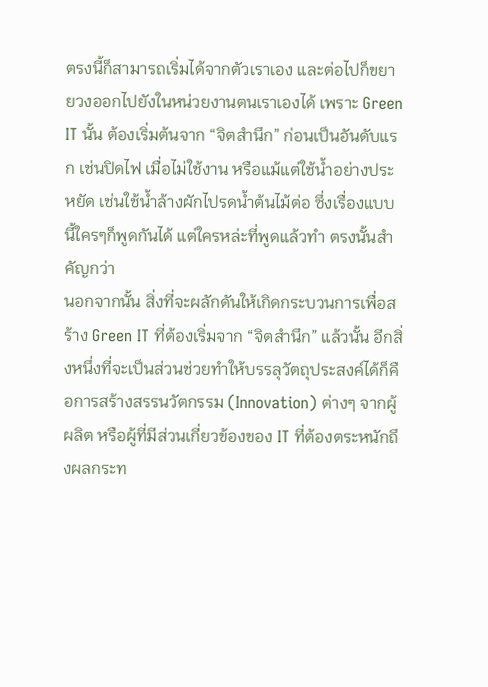ตรงนี้ก็สามารถเริ่มได้จากตัวเราเอง และต่อไปก็ขยายวงออกไปยังในหน่วยงานตนเราเองได้ เพราะ Green IT นั้น ต้องเริ่มต้นจาก “จิตสำนึก” ก่อนเป็นอันดับแรก เช่นปิดไฟ เมื่อไม่ใช้งาน หรือแม้แต่ใช้น้ำอย่างประหยัด เช่นใช้น้ำล้างผักไปรดน้ำต้นไม้ต่อ ซึ่งเรื่องแบบนี้ใครๆก็พูดกันได้ แต่ใครหล่ะที่พูดแล้วทำ ตรงนั้นสำคัญกว่า
นอกจากนั้น สิ่งที่จะผลักดันให้เกิดกระบวนการเพื่อสร้าง Green IT ที่ต้องเริ่มจาก “จิตสำนึก” แล้วนั้น อีกสิ่งหนึ่งที่จะเป็นส่วนช่วยทำให้บรรลุวัตถุประสงค์ได้ก็คือการสร้างสรรนวัตกรรม (Innovation) ต่างๆ จากผู้ผลิต หรือผู้ที่มีส่วนเกี่ยวข้องของ IT ที่ต้องตระหนักถึงผลกระท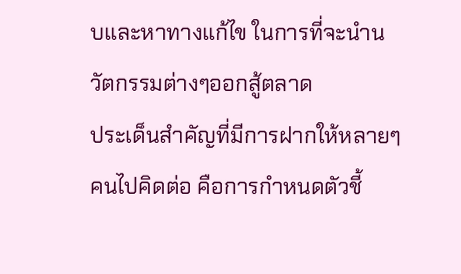บและหาทางแก้ไข ในการที่จะนำนวัตกรรมต่างๆออกสู้ตลาด
ประเด็นสำคัญที่มีการฝากให้หลายๆคนไปคิดต่อ คือการกำหนดตัวชี้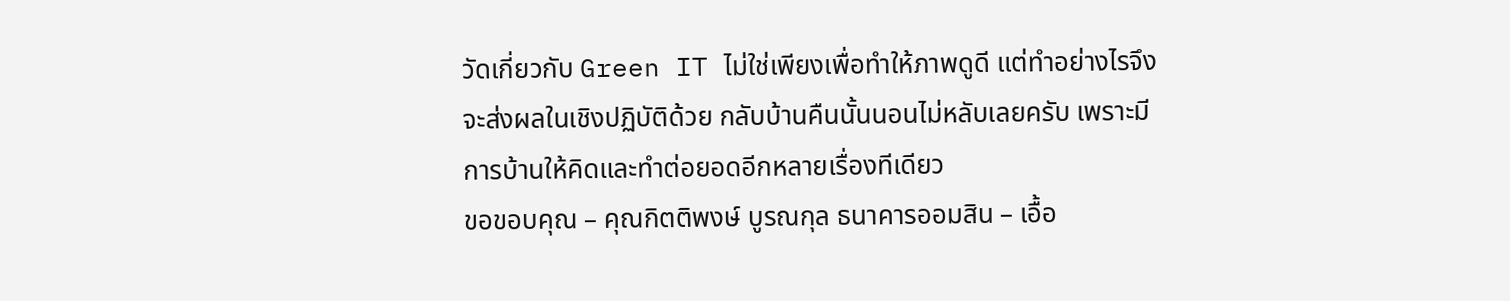วัดเกี่ยวกับ Green IT ไม่ใช่เพียงเพื่อทำให้ภาพดูดี แต่ทำอย่างไรจึงจะส่งผลในเชิงปฏิบัติด้วย กลับบ้านคืนนั้นนอนไม่หลับเลยครับ เพราะมีการบ้านให้คิดและทำต่อยอดอีกหลายเรื่องทีเดียว
ขอขอบคุณ – คุณกิตติพงษ์ บูรณกุล ธนาคารออมสิน – เอื้อ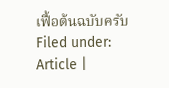เฟื้อต้นฉบับครับ
Filed under: Article |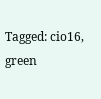Tagged: cio16, green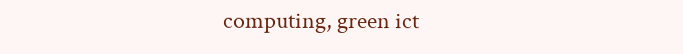computing, green ict